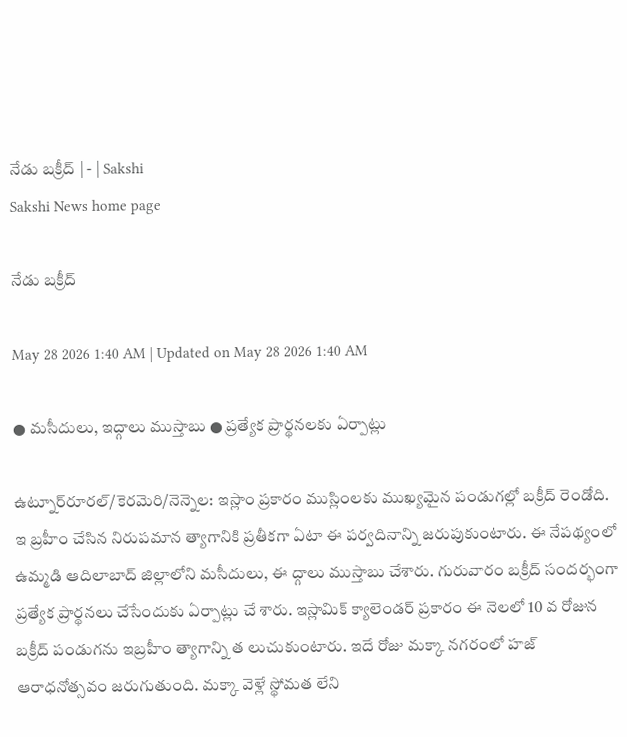నేడు బక్రీద్‌ | - | Sakshi
Sakshi News home page

నేడు బక్రీద్‌

May 28 2026 1:40 AM | Updated on May 28 2026 1:40 AM

● మసీదులు, ఇద్గాలు ముస్తాబు ● ప్రత్యేక ప్రార్థనలకు ఏర్పాట్లు

ఉట్నూర్‌రూరల్‌/కెరమెరి/నెన్నెల: ఇస్లాం ప్రకారం ముస్లింలకు ముఖ్యమైన పండుగల్లో బక్రీద్‌ రెండోది. ఇ బ్రహీం చేసిన నిరుపమాన త్యాగానికి ప్రతీకగా ఏటా ఈ పర్వదినాన్ని జరుపుకుంటారు. ఈ నేపథ్యంలో ఉమ్మడి ఆదిలాబాద్‌ జిల్లాలోని మసీదులు, ఈ ద్గాలు ముస్తాబు చేశారు. గురువారం బక్రీద్‌ సందర్భంగా ప్రత్యేక ప్రార్థనలు చేసేందుకు ఏర్పాట్లు చే శారు. ఇస్లామిక్‌ క్యాలెండర్‌ ప్రకారం ఈ నెలలో 10 వ రోజున బక్రీద్‌ పండుగను ఇబ్రహీం త్యాగాన్ని త లుచుకుంటారు. ఇదే రోజు మక్కా నగరంలో హజ్‌ ఆరాధనోత్సవం జరుగుతుంది. మక్కా వెళ్లే స్థోమత లేని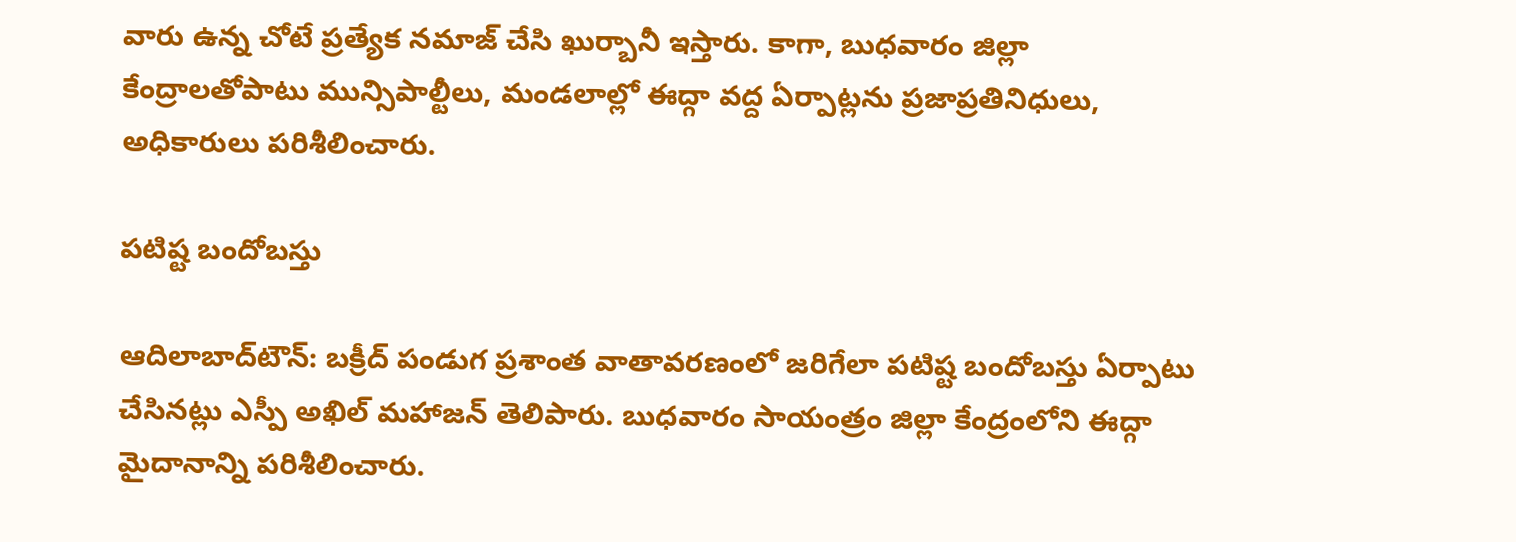వారు ఉన్న చోటే ప్రత్యేక నమాజ్‌ చేసి ఖుర్బానీ ఇస్తారు. కాగా, బుధవారం జిల్లా కేంద్రాలతోపాటు మున్సిపాల్టీలు, మండలాల్లో ఈద్గా వద్ద ఏర్పాట్లను ప్రజాప్రతినిధులు, అధికారులు పరిశీలించారు.

పటిష్ట బందోబస్తు

ఆదిలాబాద్‌టౌన్‌: బక్రీద్‌ పండుగ ప్రశాంత వాతావరణంలో జరిగేలా పటిష్ట బందోబస్తు ఏర్పాటు చేసినట్లు ఎస్పీ అఖిల్‌ మహాజన్‌ తెలిపారు. బుధవారం సాయంత్రం జిల్లా కేంద్రంలోని ఈద్గా మైదానాన్ని పరిశీలించారు.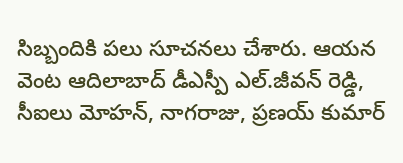సిబ్బందికి పలు సూచనలు చేశారు. ఆయన వెంట ఆదిలాబాద్‌ డీఎస్పీ ఎల్‌.జీవన్‌ రెడ్డి, సీఐలు మోహన్‌, నాగరాజు, ప్రణయ్‌ కుమార్‌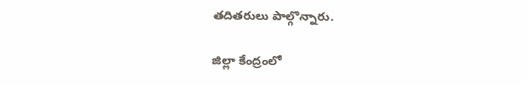తదితరులు పాల్గొన్నారు.

జిల్లా కేంద్రంలో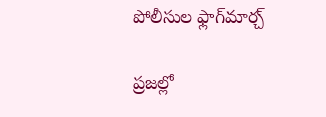పోలీసుల ఫ్లాగ్‌మార్చ్‌

ప్రజల్లో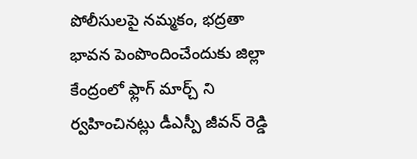పోలీసులపై నమ్మకం, భద్రతా భావన పెంపొందించేందుకు జిల్లా కేంద్రంలో ఫ్లాగ్‌ మార్చ్‌ ని ర్వహించినట్లు డీఎస్పీ జీవన్‌ రెడ్డి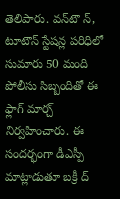తెలిపారు. వన్‌టౌ న్‌, టూటౌన్‌ స్టేషన్ల పరిధిలో సుమారు 50 మంది పోలీసు సిబ్బందితో ఈ ఫ్లాగ్‌ మార్చ్‌ నిర్వహించారు. ఈ సందర్భంగా డీఎస్పీ మాట్లాడుతూ బక్రీ ద్‌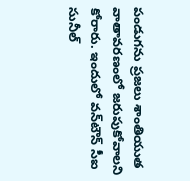పండుగను ప్రజలు శాంతియుత వాతావరణంలో జరుపుకోవాలని కోరారు. ఇందులో వన్‌టౌన్‌ సీఐ సునీల్‌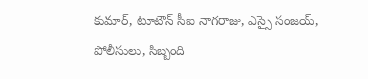కుమార్‌, టూటౌన్‌ సీఐ నాగరాజు, ఎస్సై సంజయ్‌, పోలీసులు, సిబ్బంది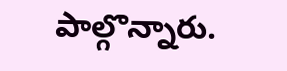పాల్గొన్నారు.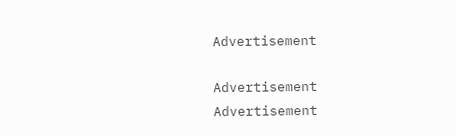Advertisement

Advertisement
Advertisement